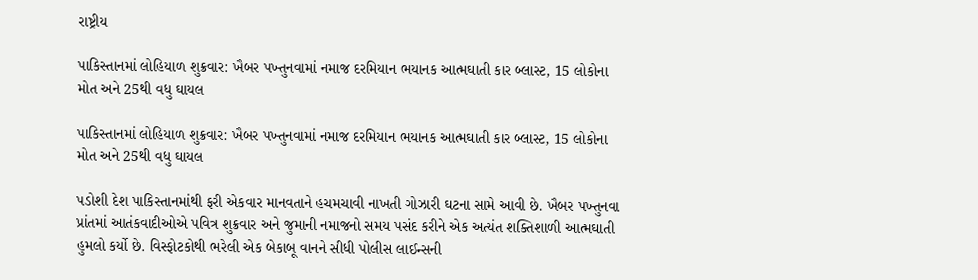રાષ્ટ્રીય

પાકિસ્તાનમાં લોહિયાળ શુક્રવાર: ખૈબર પખ્તુનવામાં નમાજ દરમિયાન ભયાનક આત્મઘાતી કાર બ્લાસ્ટ, 15 લોકોના મોત અને 25થી વધુ ઘાયલ

પાકિસ્તાનમાં લોહિયાળ શુક્રવાર: ખૈબર પખ્તુનવામાં નમાજ દરમિયાન ભયાનક આત્મઘાતી કાર બ્લાસ્ટ, 15 લોકોના મોત અને 25થી વધુ ઘાયલ

પડોશી દેશ પાકિસ્તાનમાંથી ફરી એકવાર માનવતાને હચમચાવી નાખતી ગોઝારી ઘટના સામે આવી છે. ખૈબર પખ્તુનવા પ્રાંતમાં આતંકવાદીઓએ પવિત્ર શુક્રવાર અને જુમાની નમાજનો સમય પસંદ કરીને એક અત્યંત શક્તિશાળી આત્મઘાતી હુમલો કર્યો છે. વિસ્ફોટકોથી ભરેલી એક બેકાબૂ વાનને સીધી પોલીસ લાઈન્સની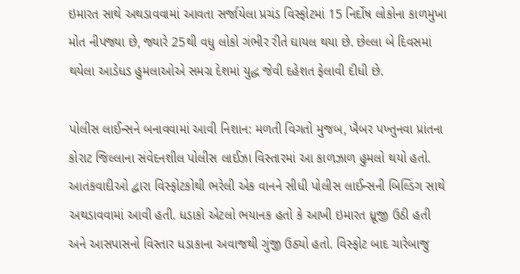ઇમારત સાથે અથડાવવામાં આવતા સર્જાયેલા પ્રચંડ વિસ્ફોટમાં 15 નિર્દોષ લોકોના કાળમુખા મોત નીપજ્યા છે, જ્યારે 25થી વધુ લોકો ગંભીર રીતે ઘાયલ થયા છે. છેલ્લા બે દિવસમાં થયેલા આડેધડ હુમલાઓએ સમગ્ર દેશમાં યુદ્ધ જેવી દહેશત ફેલાવી દીધી છે.

પોલીસ લાઈન્સને બનાવવામાં આવી નિશાન: મળતી વિગતો મુજબ, ખૈબર પખ્તુનવા પ્રાંતના કોરાટ જિલ્લાના સંવેદનશીલ પોલીસ લાઈઝા વિસ્તારમાં આ કાળઝાળ હુમલો થયો હતો. આતંકવાદીઓ દ્વારા વિસ્ફોટકોથી ભરેલી એક વાનને સીધી પોલીસ લાઈન્સની બિલ્ડિંગ સાથે અથડાવવામાં આવી હતી. ધડાકો એટલો ભયાનક હતો કે આખી ઇમારત ધ્રૂજી ઉઠી હતી અને આસપાસનો વિસ્તાર ધડાકાના અવાજથી ગુંજી ઉઠ્યો હતો. વિસ્ફોટ બાદ ચારેબાજુ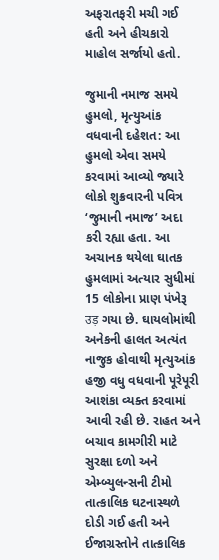અફરાતફરી મચી ગઈ હતી અને હીચકારો માહોલ સર્જાયો હતો.

જુમાની નમાજ સમયે હુમલો, મૃત્યુઆંક વધવાની દહેશત: આ હુમલો એવા સમયે કરવામાં આવ્યો જ્યારે લોકો શુક્રવારની પવિત્ર ‘જુમાની નમાજ’ અદા કરી રહ્યા હતા. આ અચાનક થયેલા ઘાતક હુમલામાં અત્યાર સુધીમાં 15 લોકોના પ્રાણ પંખેરૂ उड़ ગયા છે. ઘાયલોમાંથી અનેકની હાલત અત્યંત નાજુક હોવાથી મૃત્યુઆંક હજી વધુ વધવાની પૂરેપૂરી આશંકા વ્યક્ત કરવામાં આવી રહી છે. રાહત અને બચાવ કામગીરી માટે સુરક્ષા દળો અને એમ્બ્યુલન્સની ટીમો તાત્કાલિક ઘટનાસ્થળે દોડી ગઈ હતી અને ઈજાગ્રસ્તોને તાત્કાલિક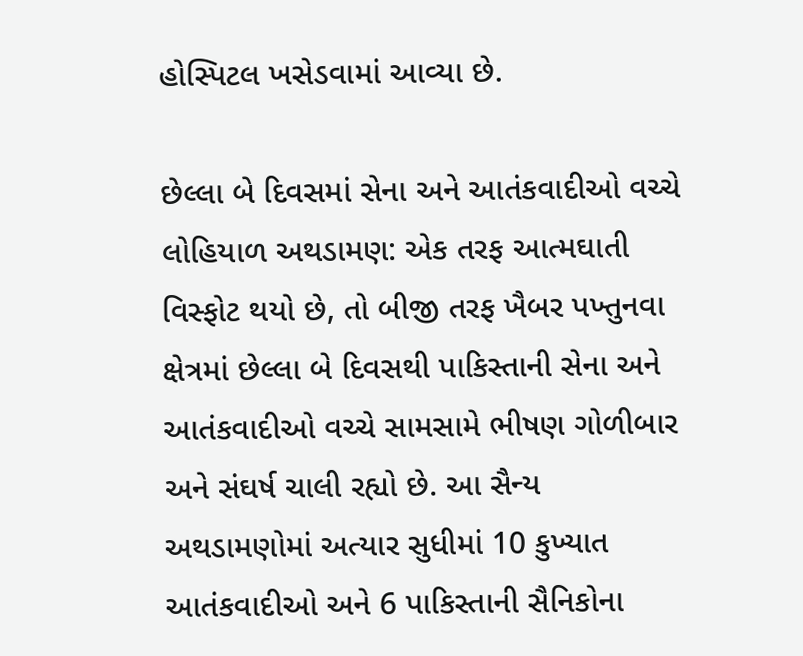હોસ્પિટલ ખસેડવામાં આવ્યા છે.

છેલ્લા બે દિવસમાં સેના અને આતંકવાદીઓ વચ્ચે લોહિયાળ અથડામણ: એક તરફ આત્મઘાતી વિસ્ફોટ થયો છે, તો બીજી તરફ ખૈબર પખ્તુનવા ક્ષેત્રમાં છેલ્લા બે દિવસથી પાકિસ્તાની સેના અને આતંકવાદીઓ વચ્ચે સામસામે ભીષણ ગોળીબાર અને સંઘર્ષ ચાલી રહ્યો છે. આ સૈન્ય અથડામણોમાં અત્યાર સુધીમાં 10 કુખ્યાત આતંકવાદીઓ અને 6 પાકિસ્તાની સૈનિકોના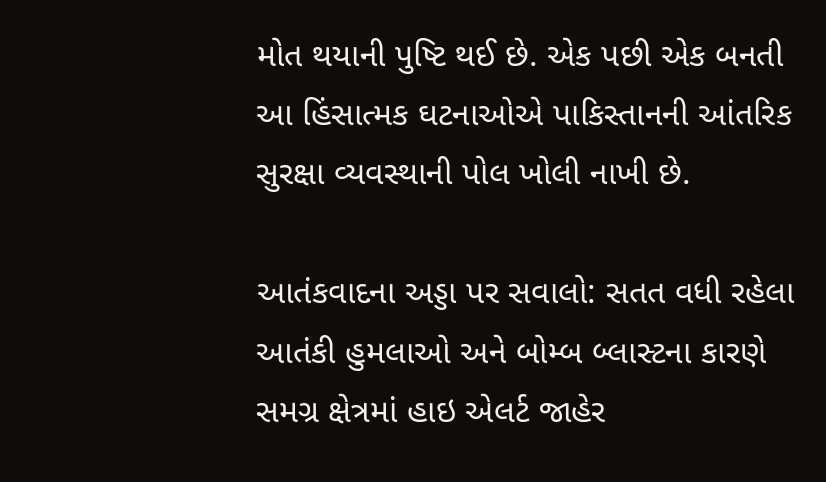મોત થયાની પુષ્ટિ થઈ છે. એક પછી એક બનતી આ હિંસાત્મક ઘટનાઓએ પાકિસ્તાનની આંતરિક સુરક્ષા વ્યવસ્થાની પોલ ખોલી નાખી છે.

આતંકવાદના અડ્ડા પર સવાલો: સતત વધી રહેલા આતંકી હુમલાઓ અને બોમ્બ બ્લાસ્ટના કારણે સમગ્ર ક્ષેત્રમાં હાઇ એલર્ટ જાહેર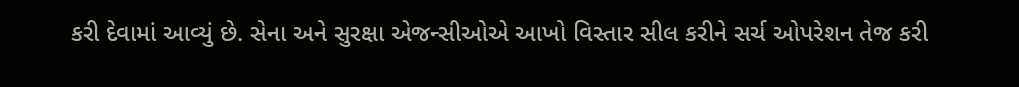કરી દેવામાં આવ્યું છે. સેના અને સુરક્ષા એજન્સીઓએ આખો વિસ્તાર સીલ કરીને સર્ચ ઓપરેશન તેજ કરી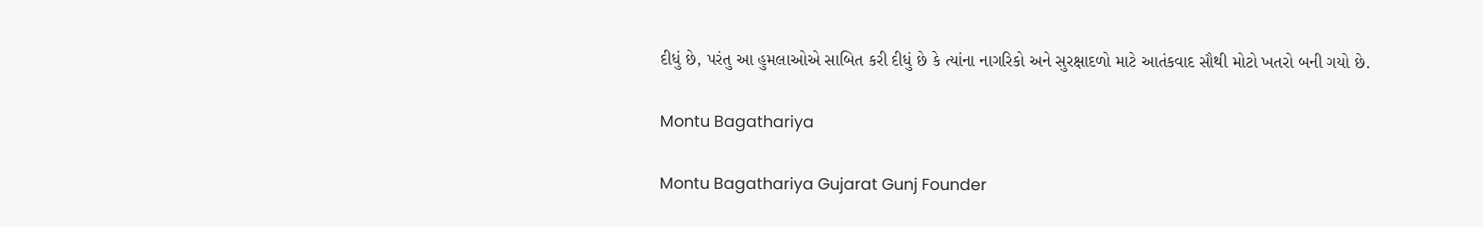દીધું છે, પરંતુ આ હુમલાઓએ સાબિત કરી દીધું છે કે ત્યાંના નાગરિકો અને સુરક્ષાદળો માટે આતંકવાદ સૌથી મોટો ખતરો બની ગયો છે.

Montu Bagathariya

Montu Bagathariya Gujarat Gunj Founder